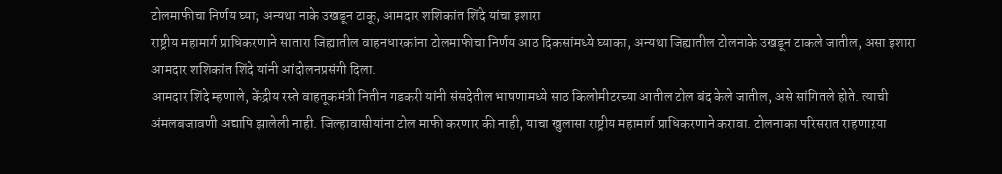टोलमाफीचा निर्णय घ्या; अन्यथा नाके उखडून टाकू, आमदार शशिकांत शिंदे यांचा इशारा
राष्ट्रीय महामार्ग प्राधिकरणाने सातारा जिह्यातील वाहनधारकांना टोलमाफीचा निर्णय आठ दिकसांमध्ये घ्याका, अन्यथा जिह्यातील टोलनाके उखडून टाकले जातील, असा इशारा आमदार शशिकांत शिंदे यांनी आंदोलनप्रसंगी दिला.
आमदार शिंदे म्हणाले, केंद्रीय रस्ते वाहतूकमंत्री नितीन गडकरी यांनी संसदेतील भाषणामध्ये साठ किलोमीटरच्या आतील टोल बंद केले जातील, असे सांगितले होते. त्याची अंमलबजावणी अद्यापि झालेली नाही. जिल्हावासीयांना टोल माफी करणार की नाही, याचा खुलासा राष्ट्रीय महामार्ग प्राधिकरणाने करावा. टोलनाका परिसरात राहणाऱया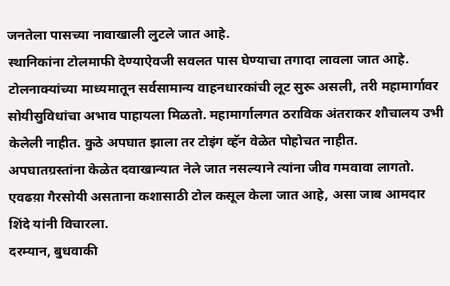जनतेला पासच्या नावाखाली लुटले जात आहे.
स्थानिकांना टोलमाफी देण्याऐवजी सवलत पास घेण्याचा तगादा लावला जात आहे. टोलनाक्यांच्या माध्यमातून सर्वसामान्य वाहनधारकांची लूट सुरू असली, तरी महामार्गावर सोयीसुविधांचा अभाव पाहायला मिळतो. महामार्गालगत ठराविक अंतराकर शौचालय उभी केलेली नाहीत. कुठे अपघात झाला तर टोइंग व्हॅन वेळेत पोहोचत नाहीत.
अपघातग्रस्तांना केळेत दवाखान्यात नेले जात नसल्याने त्यांना जीव गमवावा लागतो. एवढय़ा गैरसोयी असताना कशासाठी टोल कसूल केला जात आहे, असा जाब आमदार शिंदे यांनी विचारला.
दरम्यान, बुधवाकी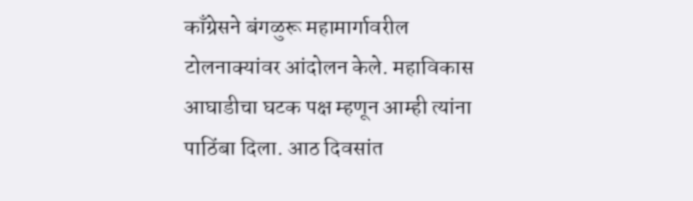काँग्रेसने बंगळुरू महामार्गावरील टोलनाक्यांवर आंदोलन केले. महाविकास आघाडीचा घटक पक्ष म्हणून आम्ही त्यांना पाठिंबा दिला. आठ दिवसांत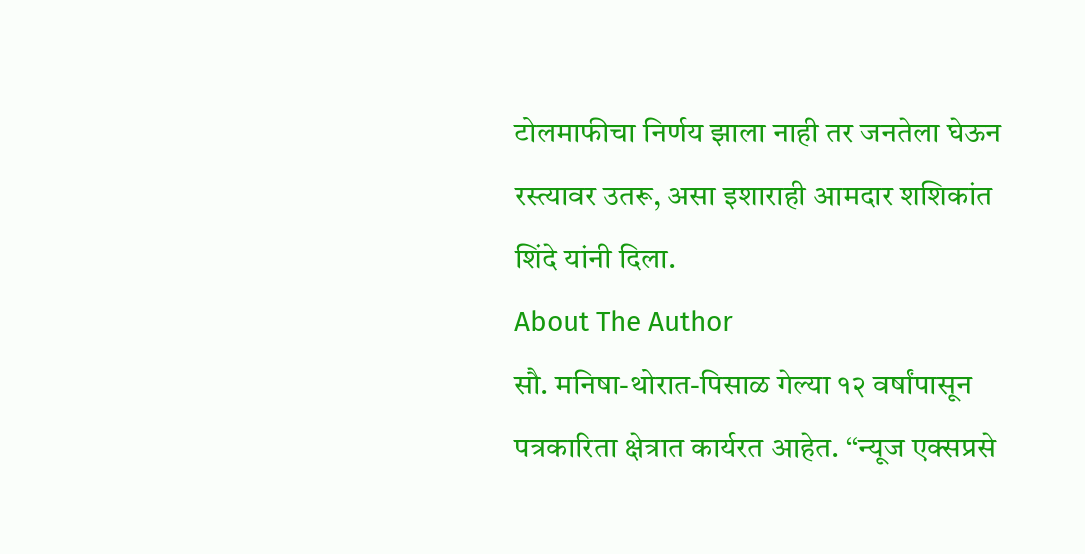टोलमाफीचा निर्णय झाला नाही तर जनतेला घेऊन रस्त्यावर उतरू, असा इशाराही आमदार शशिकांत शिंदे यांनी दिला.
About The Author
सौ. मनिषा-थोरात-पिसाळ गेल्या १२ वर्षांपासून पत्रकारिता क्षेत्रात कार्यरत आहेत. ‘‘न्यूज एक्सप्रसे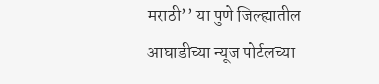मराठी’’ या पुणे जिल्ह्यातील आघाडीच्या न्यूज पोर्टलच्या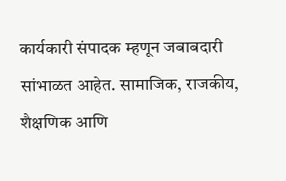कार्यकारी संपादक म्हणून जबाबदारी सांभाळत आहेत. सामाजिक, राजकीय, शैक्षणिक आणि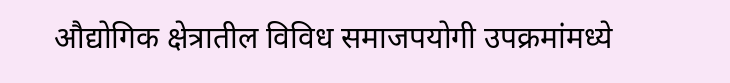औद्योगिक क्षेत्रातील विविध समाजपयोगी उपक्रमांमध्ये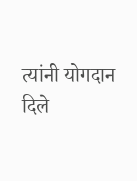त्यांनी योगदान दिले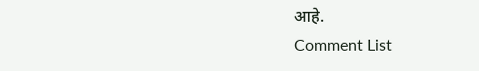आहे.
Comment List